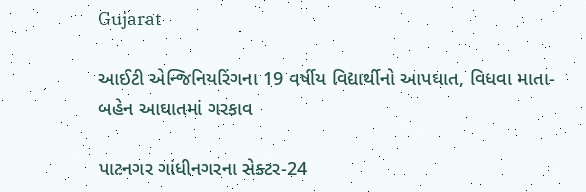Gujarat

આઈટી એન્જિનિયરિંગના 19 વર્ષીય વિદ્યાર્થીનો આપઘાત, વિધવા માતા-બહેન આઘાતમાં ગરકાવ

પાટનગર ગાંધીનગરના સેક્ટર-24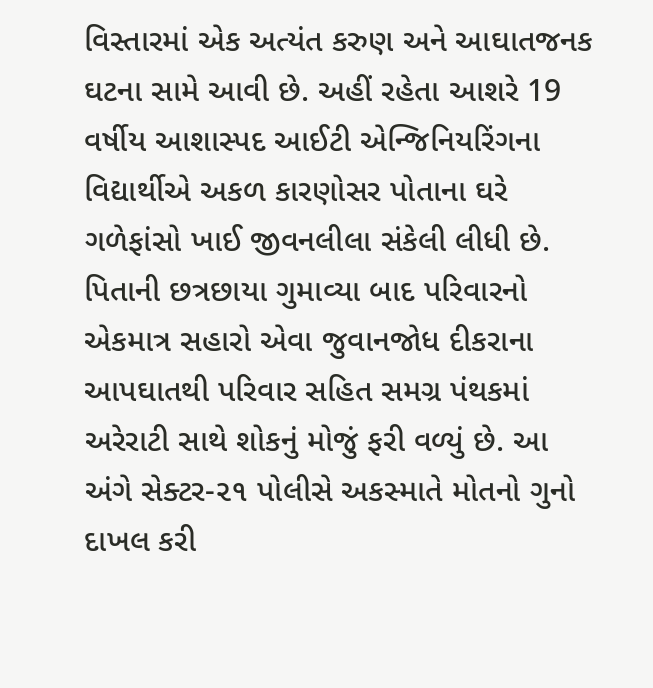વિસ્તારમાં એક અત્યંત કરુણ અને આઘાતજનક ઘટના સામે આવી છે. અહીં રહેતા આશરે 19 વર્ષીય આશાસ્પદ આઈટી એન્જિનિયરિંગના વિદ્યાર્થીએ અકળ કારણોસર પોતાના ઘરે ગળેફાંસો ખાઈ જીવનલીલા સંકેલી લીધી છે. પિતાની છત્રછાયા ગુમાવ્યા બાદ પરિવારનો એકમાત્ર સહારો એવા જુવાનજોધ દીકરાના આપઘાતથી પરિવાર સહિત સમગ્ર પંથકમાં અરેરાટી સાથે શોકનું મોજું ફરી વળ્યું છે. આ અંગે સેક્ટર-૨૧ પોલીસે અકસ્માતે મોતનો ગુનો દાખલ કરી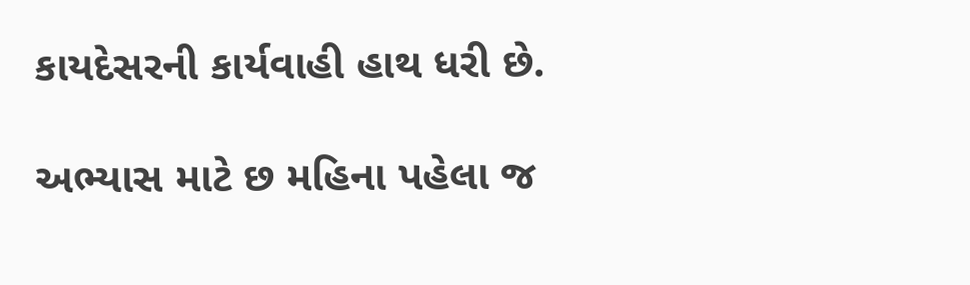કાયદેસરની કાર્યવાહી હાથ ધરી છે.

અભ્યાસ માટે છ મહિના પહેલા જ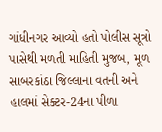ગાંધીનગર આવ્યો હતો પોલીસ સૂત્રો પાસેથી મળતી માહિતી મુજબ, મૂળ સાબરકાંઠા જિલ્લાના વતની અને હાલમાં સેક્ટર-24ના પીળા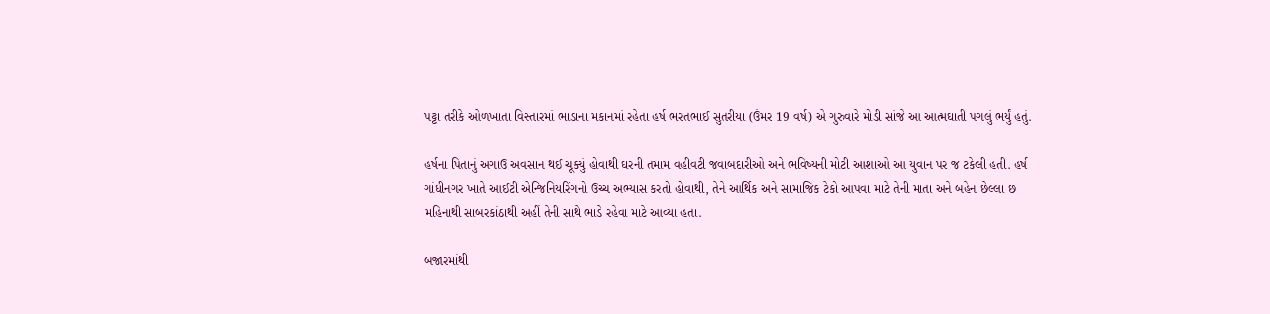પટ્ટા તરીકે ઓળખાતા વિસ્તારમાં ભાડાના મકાનમાં રહેતા હર્ષ ભરતભાઈ સુતરીયા (ઉંમર 19 વર્ષ) એ ગુરુવારે મોડી સાંજે આ આત્મઘાતી પગલું ભર્યું હતું.

હર્ષના પિતાનું અગાઉ અવસાન થઈ ચૂક્યું હોવાથી ઘરની તમામ વહીવટી જવાબદારીઓ અને ભવિષ્યની મોટી આશાઓ આ યુવાન પર જ ટકેલી હતી. હર્ષ ગાંધીનગર ખાતે આઈટી એન્જિનિયરિંગનો ઉચ્ચ અભ્યાસ કરતો હોવાથી, તેને આર્થિક અને સામાજિક ટેકો આપવા માટે તેની માતા અને બહેન છેલ્લા છ મહિનાથી સાબરકાંઠાથી અહીં તેની સાથે ભાડે રહેવા માટે આવ્યા હતા.

બજારમાંથી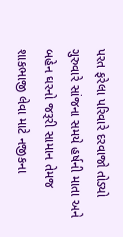પરત ફરેલા પરિવારે દરવાજો તોડ્યો ગુરુવારે સાંજના સમયે હર્ષની માતા અને બહેન ઘરનો જરૂરી સામાન તેમજ શાકભાજી લેવા માટે નજીકના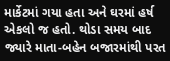માર્કેટમાં ગયા હતા અને ઘરમાં હર્ષ એકલો જ હતો. થોડા સમય બાદ જ્યારે માતા-બહેન બજારમાંથી પરત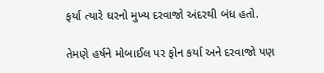ફર્યા ત્યારે ઘરનો મુખ્ય દરવાજો અંદરથી બંધ હતો.

તેમણે હર્ષને મોબાઈલ પર ફોન કર્યા અને દરવાજો પણ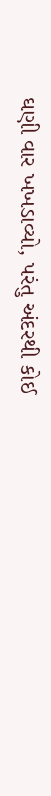ઘણી વાર ખખડાવ્યો, પરંતુ અંદરથી કોઈ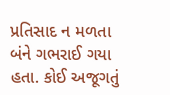પ્રતિસાદ ન મળતા બંને ગભરાઈ ગયા હતા. કોઈ અજૂગતું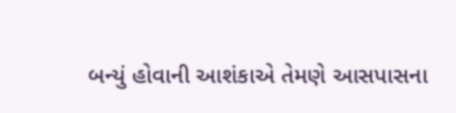બન્યું હોવાની આશંકાએ તેમણે આસપાસના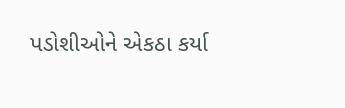પડોશીઓને એકઠા કર્યા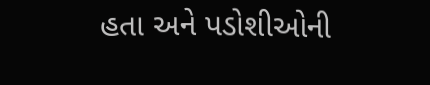હતા અને પડોશીઓની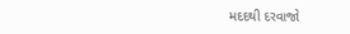મદદથી દરવાજો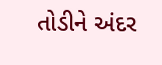તોડીને અંદર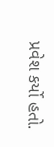પ્રવેશ કર્યો હતો.